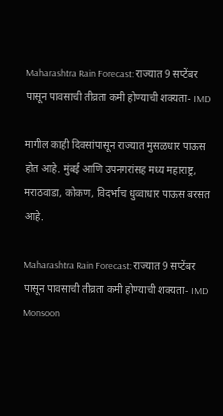Maharashtra Rain Forecast: राज्यात 9 सप्टेंबर पासून पावसाची तीव्रता कमी होण्याची शक्यता- IMD

मागील काही दिवसांपासून राज्यात मुसळधार पाऊस होत आहे. मुंबई आणि उपनगरांसह मध्य महाराष्ट्र, मराठवाडा, कोकण, विदर्भाच धुव्वाधार पाऊस बरसत आहे.

Maharashtra Rain Forecast: राज्यात 9 सप्टेंबर पासून पावसाची तीव्रता कमी होण्याची शक्यता- IMD
Monsoon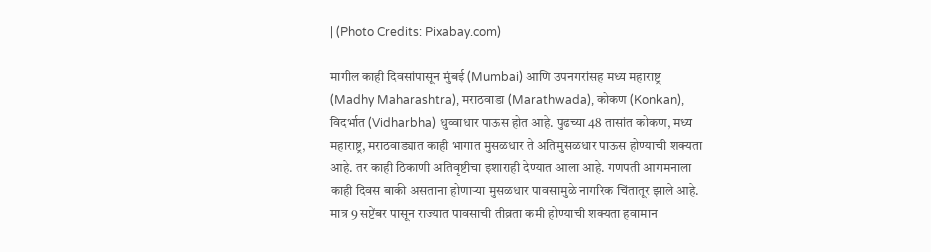| (Photo Credits: Pixabay.com)

मागील काही दिवसांपासून मुंबई (Mumbai) आणि उपनगरांसह मध्य महाराष्ट्र (Madhy Maharashtra), मराठवाडा (Marathwada), कोकण (Konkan), विदर्भात (Vidharbha) धुव्वाधार पाऊस होत आहे. पुढच्या 48 तासांत कोकण, मध्य महाराष्ट्र, मराठवाड्यात काही भागात मुसळधार ते अतिमुसळधार पाऊस होण्याची शक्यता आहे. तर काही ठिकाणी अतिवृष्टीचा इशाराही देण्यात आला आहे. गणपती आगमनाला काही दिवस बाकी असताना होणाऱ्या मुसळधार पावसामुळे नागरिक चिंतातूर झाले आहे. मात्र 9 सप्टेंबर पासून राज्यात पावसाची तीव्रता कमी होण्याची शक्यता हवामान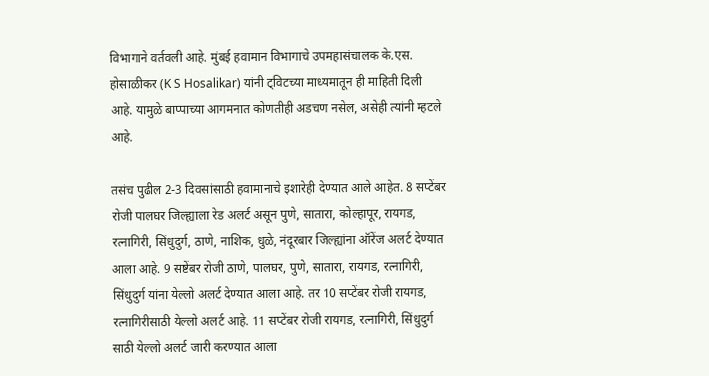विभागाने वर्तवली आहे. मुंबई हवामान विभागाचे उपमहासंचालक के.एस. होसाळीकर (K S Hosalikar) यांनी ट्विटच्या माध्यमातून ही माहिती दिली आहे. यामुळे बाप्पाच्या आगमनात कोणतीही अडचण नसेल, असेही त्यांनी म्हटले आहे.

तसंच पुढील 2-3 दिवसांसाठी हवामानाचे इशारेही देण्यात आले आहेत. 8 सप्टेंबर रोजी पालघर जिल्ह्याला रेड अलर्ट असून पुणे, सातारा, कोल्हापूर, रायगड, रत्नागिरी, सिंधुदुर्ग, ठाणे, नाशिक, धुळे, नंदूरबार जिल्ह्यांना ऑरेंज अलर्ट देण्यात आला आहे. 9 सष्टेंबर रोजी ठाणे, पालघर, पुणे, सातारा, रायगड, रत्नागिरी, सिंधुदुर्ग यांना येल्लो अलर्ट देण्यात आला आहे. तर 10 सप्टेंबर रोजी रायगड, रत्नागिरीसाठी येल्लो अलर्ट आहे. 11 सप्टेंबर रोजी रायगड, रत्नागिरी, सिंधुदुर्ग साठी येल्लो अलर्ट जारी करण्यात आला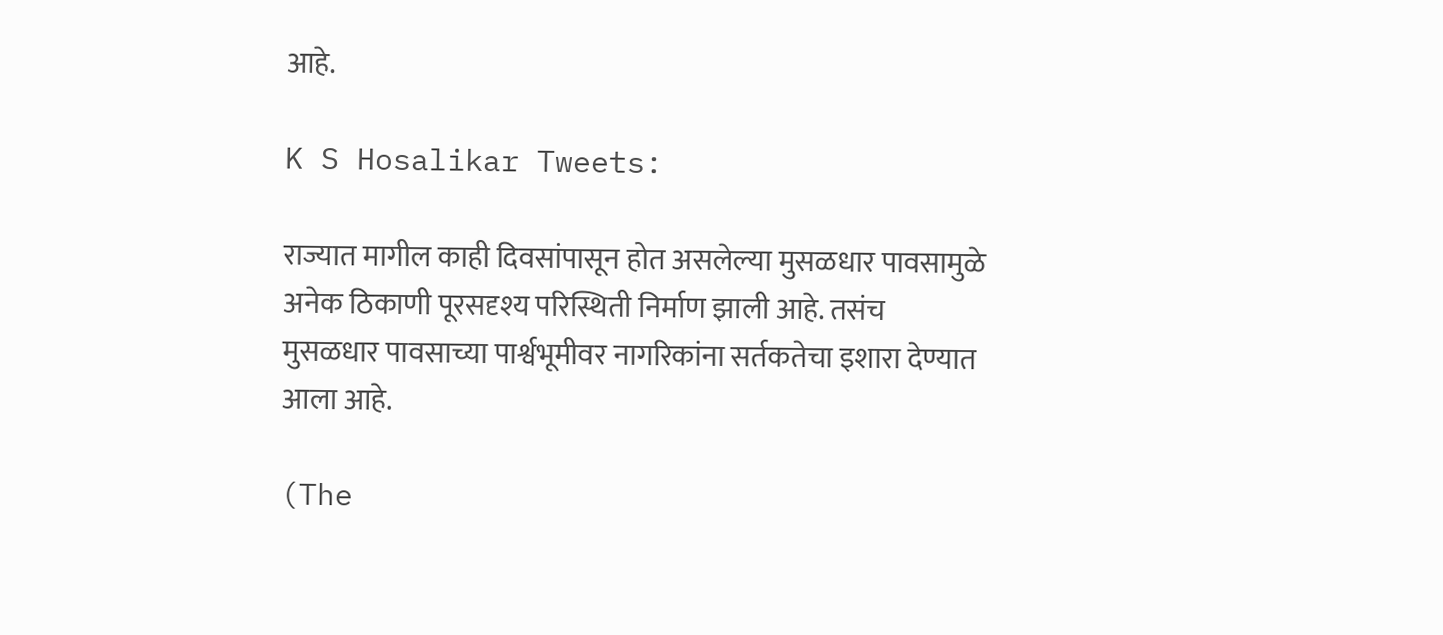आहे.

K S Hosalikar Tweets:

राज्यात मागील काही दिवसांपासून होत असलेल्या मुसळधार पावसामुळे अनेक ठिकाणी पूरसदृश्य परिस्थिती निर्माण झाली आहे. तसंच मुसळधार पावसाच्या पार्श्वभूमीवर नागरिकांना सर्तकतेचा इशारा देण्यात आला आहे.

(The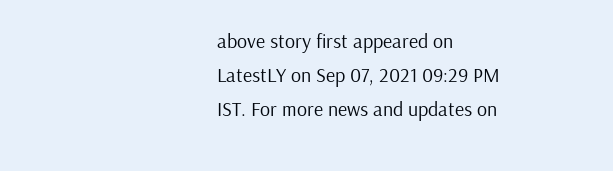above story first appeared on LatestLY on Sep 07, 2021 09:29 PM IST. For more news and updates on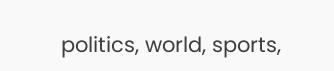politics, world, sports,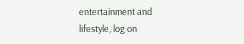entertainment and lifestyle, log on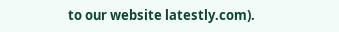to our website latestly.com).